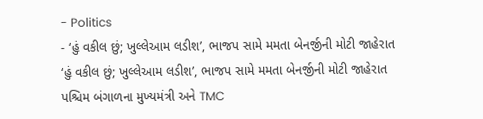- Politics
- ‘હું વકીલ છું; ખુલ્લેઆમ લડીશ’, ભાજપ સામે મમતા બેનર્જીની મોટી જાહેરાત
‘હું વકીલ છું; ખુલ્લેઆમ લડીશ’, ભાજપ સામે મમતા બેનર્જીની મોટી જાહેરાત
પશ્ચિમ બંગાળના મુખ્યમંત્રી અને TMC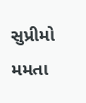સુપ્રીમો મમતા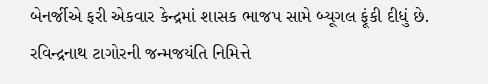બેનર્જીએ ફરી એકવાર કેન્દ્રમાં શાસક ભાજપ સામે બ્યૂગલ ફૂંકી દીધું છે. રવિન્દ્રનાથ ટાગોરની જન્મજયંતિ નિમિત્તે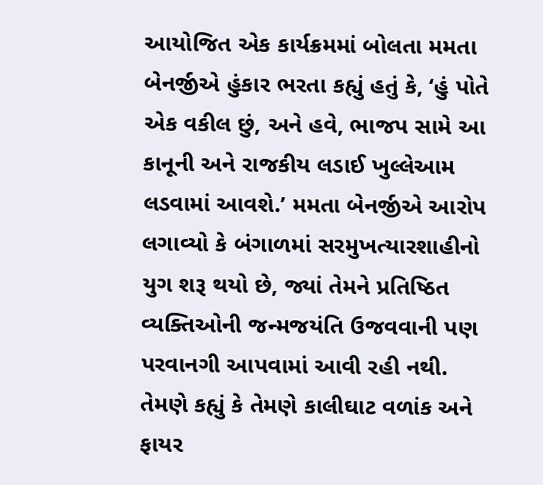આયોજિત એક કાર્યક્રમમાં બોલતા મમતા બેનર્જીએ હુંકાર ભરતા કહ્યું હતું કે, ‘હું પોતે એક વકીલ છું, અને હવે, ભાજપ સામે આ કાનૂની અને રાજકીય લડાઈ ખુલ્લેઆમ લડવામાં આવશે.’ મમતા બેનર્જીએ આરોપ લગાવ્યો કે બંગાળમાં સરમુખત્યારશાહીનો યુગ શરૂ થયો છે, જ્યાં તેમને પ્રતિષ્ઠિત વ્યક્તિઓની જન્મજયંતિ ઉજવવાની પણ પરવાનગી આપવામાં આવી રહી નથી.
તેમણે કહ્યું કે તેમણે કાલીઘાટ વળાંક અને ફાયર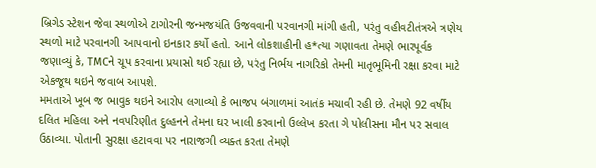બ્રિગેડ સ્ટેશન જેવા સ્થળોએ ટાગોરની જન્મજયંતિ ઉજવવાની પરવાનગી માંગી હતી, પરંતુ વહીવટીતંત્રએ ત્રણેય સ્થળો માટે પરવાનગી આપવાનો ઇનકાર કર્યો હતો. આને લોકશાહીની હ*ત્યા ગણાવતા તેમણે ભારપૂર્વક જણાવ્યું કે, TMCને ચૂપ કરવાના પ્રયાસો થઈ રહ્યા છે, પરંતુ નિર્ભય નાગરિકો તેમની માતૃભૂમિની રક્ષા કરવા માટે એકજૂથ થઇને જવાબ આપશે.
મમતાએ ખૂબ જ ભાવુક થઇને આરોપ લગાવ્યો કે ભાજપ બંગાળમાં આતંક મચાવી રહી છે. તેમણે 92 વર્ષીય દલિત મહિલા અને નવપરિણીત દુલ્હનને તેમના ઘર ખાલી કરવાનો ઉલ્લેખ કરતા ગે પોલીસના મૌન પર સવાલ ઉઠાવ્યા. પોતાની સુરક્ષા હટાવવા પર નારાજગી વ્યક્ત કરતા તેમણે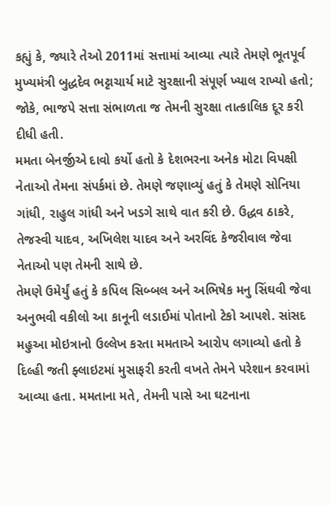કહ્યું કે, જ્યારે તેઓ 2011માં સત્તામાં આવ્યા ત્યારે તેમણે ભૂતપૂર્વ મુખ્યમંત્રી બુદ્ધદેવ ભટ્ટાચાર્ય માટે સુરક્ષાની સંપૂર્ણ ખ્યાલ રાખ્યો હતો; જોકે, ભાજપે સત્તા સંભાળતા જ તેમની સુરક્ષા તાત્કાલિક દૂર કરી દીધી હતી.
મમતા બેનર્જીએ દાવો કર્યો હતો કે દેશભરના અનેક મોટા વિપક્ષી નેતાઓ તેમના સંપર્કમાં છે. તેમણે જણાવ્યું હતું કે તેમણે સોનિયા ગાંધી, રાહુલ ગાંધી અને ખડગે સાથે વાત કરી છે. ઉદ્ધવ ઠાકરે, તેજસ્વી યાદવ, અખિલેશ યાદવ અને અરવિંદ કેજરીવાલ જેવા નેતાઓ પણ તેમની સાથે છે.
તેમણે ઉમેર્યું હતું કે કપિલ સિબ્બલ અને અભિષેક મનુ સિંઘવી જેવા અનુભવી વકીલો આ કાનૂની લડાઈમાં પોતાનો ટેકો આપશે. સાંસદ મહુઆ મોઇત્રાનો ઉલ્લેખ કરતા મમતાએ આરોપ લગાવ્યો હતો કે દિલ્હી જતી ફ્લાઇટમાં મુસાફરી કરતી વખતે તેમને પરેશાન કરવામાં આવ્યા હતા. મમતાના મતે, તેમની પાસે આ ઘટનાના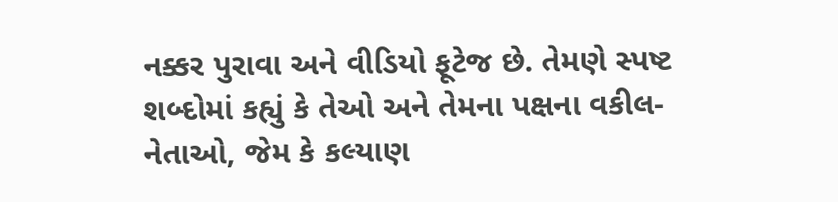નક્કર પુરાવા અને વીડિયો ફૂટેજ છે. તેમણે સ્પષ્ટ શબ્દોમાં કહ્યું કે તેઓ અને તેમના પક્ષના વકીલ-નેતાઓ, જેમ કે કલ્યાણ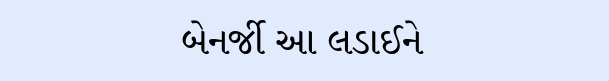બેનર્જી આ લડાઈને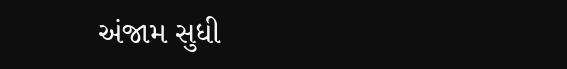અંજામ સુધી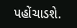પહોંચાડશે.